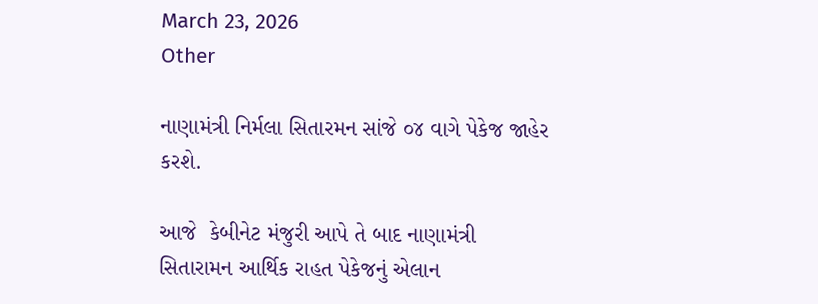March 23, 2026
Other

નાણામંત્રી નિર્મલા સિતારમન સાંજે ૦૪ વાગે પેકેજ જાહેર કરશે.

આજે  કેબીનેટ મંજુરી આપે તે બાદ નાણામંત્રી સિતારામન આર્થિક રાહત પેકેજનું એલાન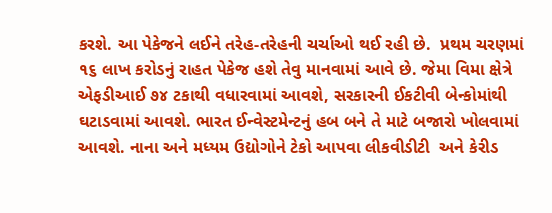કરશે. આ પેકેજને લઈને તરેહ-તરેહની ચર્ચાઓ થઈ રહી છે.  પ્રથમ ચરણમાં ૧૬ લાખ કરોડનું રાહત પેકેજ હશે તેવુ માનવામાં આવે છે. જેમા વિમા ક્ષેત્રે એફડીઆઈ ૭૪ ટકાથી વધારવામાં આવશે, સરકારની ઈકટીવી બેન્‍કોમાંથી  ઘટાડવામાં આવશે. ભારત ઈન્‍વેસ્‍ટમેન્‍ટનું હબ બને તે માટે બજારો ખોલવામાં આવશે. નાના અને મધ્‍યમ ઉદ્યોગોને ટેકો આપવા લીકવીડીટી  અને કેરીડ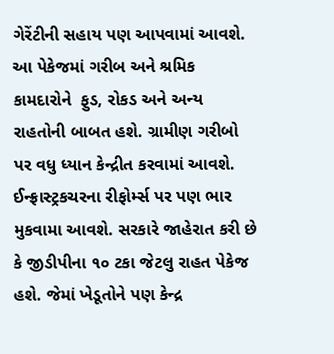ગેરેંટીની સહાય પણ આપવામાં આવશે. આ પેકેજમાં ગરીબ અને શ્રમિક કામદારોને  ફુડ, રોકડ અને અન્‍ય રાહતોની બાબત હશે. ગ્રામીણ ગરીબો પર વધુ ધ્‍યાન કેન્‍દ્રીત કરવામાં આવશે. ઈન્‍ફ્રાસ્‍ટ્રકચરના રીફોર્મ્‍સ પર પણ ભાર મુકવામા આવશે. સરકારે જાહેરાત કરી છે કે જીડીપીના ૧૦ ટકા જેટલુ રાહત પેકેજ હશે. જેમાં ખેડૂતોને પણ કેન્‍દ્ર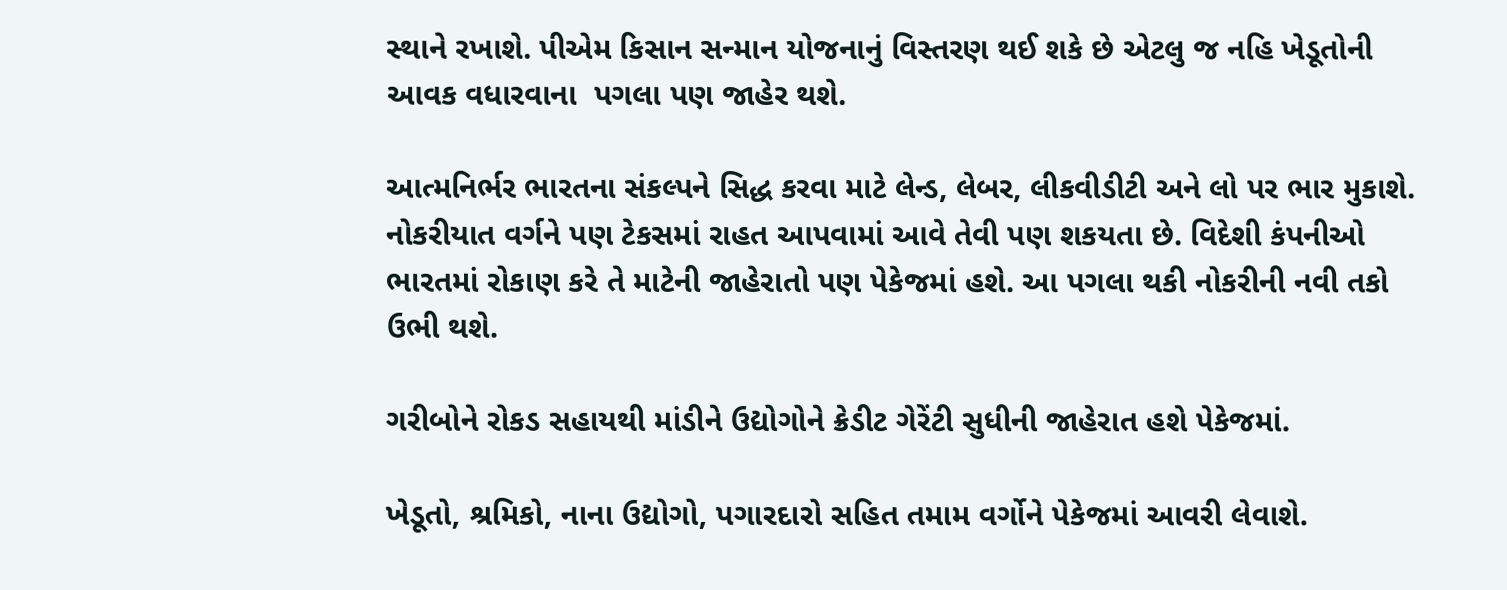સ્‍થાને રખાશે. પીએમ કિસાન સન્‍માન યોજનાનું વિસ્‍તરણ થઈ શકે છે એટલુ જ નહિ ખેડૂતોની આવક વધારવાના  પગલા પણ જાહેર થશે.

આત્‍મનિર્ભર ભારતના સંકલ્‍પને સિદ્ધ કરવા માટે લેન્‍ડ, લેબર, લીકવીડીટી અને લો પર ભાર મુકાશે. નોકરીયાત વર્ગને પણ ટેકસમાં રાહત આપવામાં આવે તેવી પણ શકયતા છે. વિદેશી કંપનીઓ ભારતમાં રોકાણ કરે તે માટેની જાહેરાતો પણ પેકેજમાં હશે. આ પગલા થકી નોકરીની નવી તકો ઉભી થશે.

ગરીબોને રોકડ સહાયથી માંડીને ઉદ્યોગોને ક્રેડીટ ગેરેંટી સુધીની જાહેરાત હશે પેકેજમાં.

ખેડૂતો, શ્રમિકો, નાના ઉદ્યોગો, પગારદારો સહિત તમામ વર્ગોને પેકેજમાં આવરી લેવાશે.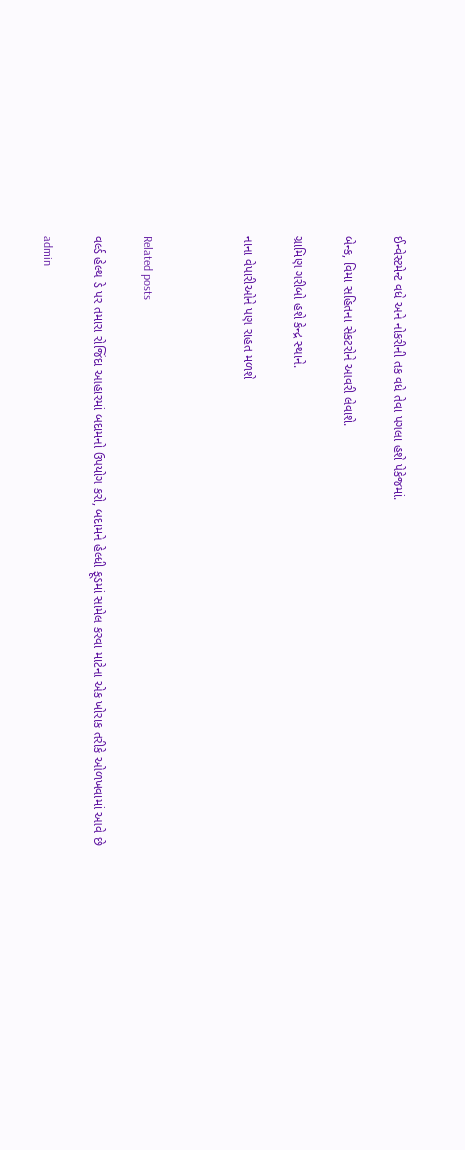ઈન્‍વેસ્‍ટમેન્‍ટ વધે અને નોકરીની તક વધે તેવા પગલા હશે પેકેજમાં.

બેન્‍ક, વિમા સહિતના સેકટરોને આવરી લેવાશે.

ગ્રામિણ ગરીબો હશે કેન્‍દ્ર સ્‍થાને.

નાના વેપારીઓને પણ રાહત મળશે



Related posts

વર્લ્ડ હેલ્થ ડે પર તમારા રોજિંદા આહારમાં બદામનો ઉપયોગ કરો, બદામને હેલ્ધી ફૂડમાં સામેલ કરવા માટેના એક ખોરાક તરીકે ઓળખવામાં આવે છે

admin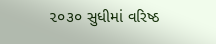૨૦૩૦ સુધીમાં વરિષ્ઠ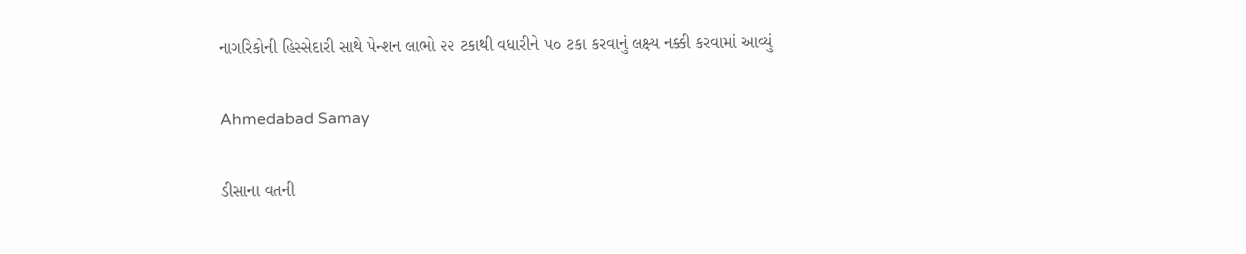નાગરિકોની હિસ્‍સેદારી સાથે પેન્‍શન લાભો ૨૨ ટકાથી વધારીને ૫૦ ટકા કરવાનું લક્ષ્ય નક્કી કરવામાં આવ્‍યું

Ahmedabad Samay

ડીસાના વતની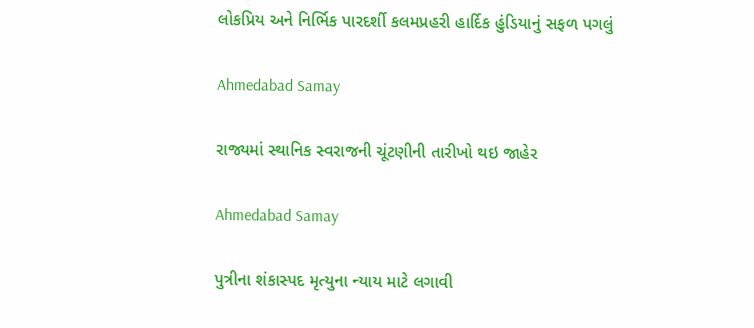લોકપ્રિય અને નિર્ભિક પારદર્શી કલમપ્રહરી હાર્દિક હુંડિયાનું સફળ પગલું

Ahmedabad Samay

રાજ્યમાં સ્થાનિક સ્વરાજની ચૂંટણીની તારીખો થઇ જાહેર

Ahmedabad Samay

પુત્રીના શંકાસ્પદ મૃત્યુના ન્યાય માટે લગાવી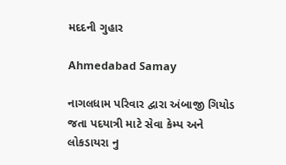મદદની ગુહાર

Ahmedabad Samay

નાગલધામ પરિવાર દ્વારા અંબાજી ગિયોડ જતા પદયાત્રી માટે સેવા કેમ્પ અને લોકડાયરા નુ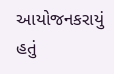આયોજનકરાયું હતું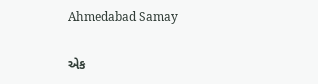Ahmedabad Samay

એક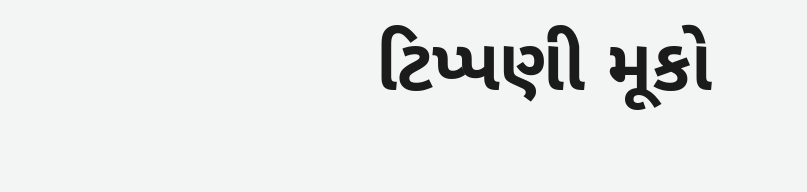ટિપ્પણી મૂકો